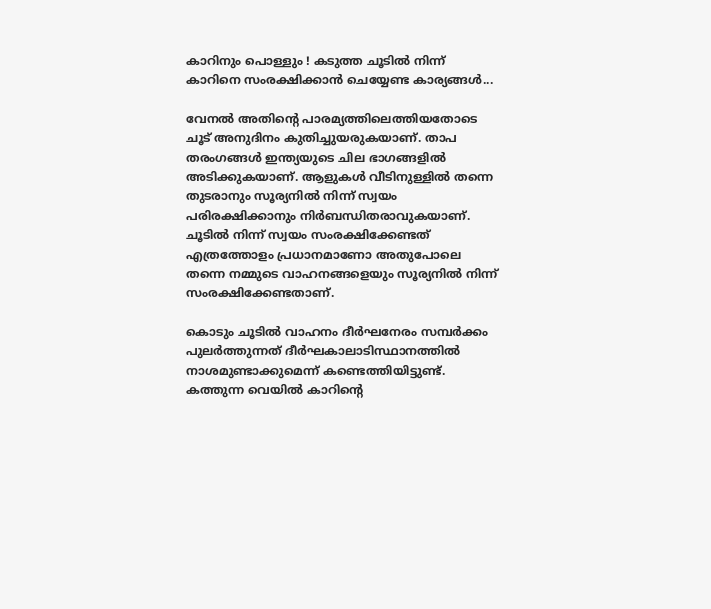കാറിനും പൊള്ളും ! കടുത്ത ചൂടിൽ നിന്ന് കാറിനെ സംരക്ഷിക്കാൻ ചെയ്യേണ്ട കാര്യങ്ങൾ...

വേനൽ അതിൻ്റെ പാരമ്യത്തിലെത്തിയതോടെ ചൂട് അനുദിനം കുതിച്ചുയരുകയാണ്. താപ തരംഗങ്ങൾ ഇന്ത്യയുടെ ചില ഭാഗങ്ങളിൽ അടിക്കുകയാണ്. ആളുകൾ വീടിനുള്ളിൽ തന്നെ തുടരാനും സൂര്യനിൽ നിന്ന് സ്വയം പരിരക്ഷിക്കാനും നിർബന്ധിതരാവുകയാണ്. ചൂടിൽ നിന്ന് സ്വയം സംരക്ഷിക്കേണ്ടത് എത്രത്തോളം പ്രധാനമാണോ അതുപോലെ തന്നെ നമ്മുടെ വാഹനങ്ങളെയും സൂര്യനിൽ നിന്ന് സംരക്ഷിക്കേണ്ടതാണ്.

കൊടും ചൂടിൽ വാഹനം ദീർഘനേരം സമ്പർക്കം പുലർത്തുന്നത് ദീർഘകാലാടിസ്ഥാനത്തിൽ നാശമുണ്ടാക്കുമെന്ന് കണ്ടെത്തിയിട്ടുണ്ട്. കത്തുന്ന വെയിൽ കാറിൻ്റെ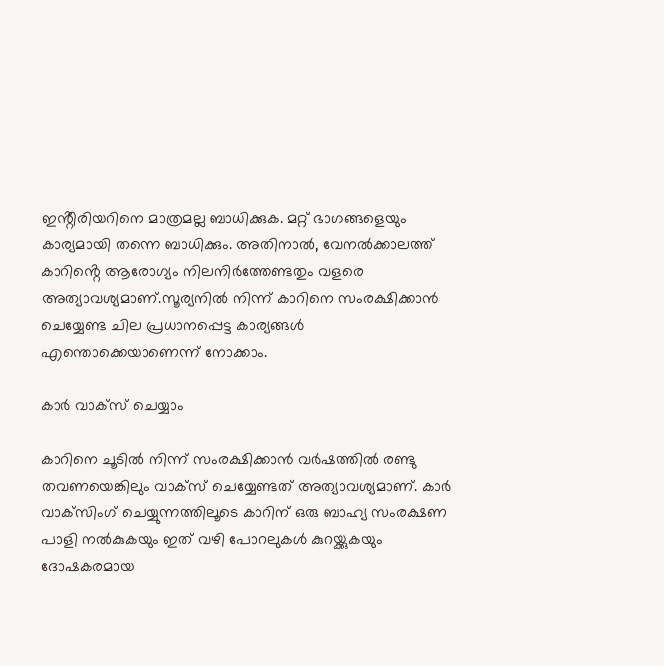ഇൻ്റീരിയറിനെ മാത്രമല്ല ബാധിക്കുക. മറ്റ് ഭാഗങ്ങളെയും കാര്യമായി തന്നെ ബാധിക്കും. അതിനാൽ, വേനൽക്കാലത്ത് കാറിൻ്റെ ആരോഗ്യം നിലനിർത്തേണ്ടതും വളരെ അത്യാവശ്യമാണ്.സൂര്യനിൽ നിന്ന് കാറിനെ സംരക്ഷിക്കാൻ ചെയ്യേണ്ട ചില പ്രധാനപ്പെട്ട കാര്യങ്ങൾ എന്തൊക്കെയാണെന്ന് നോക്കാം.

കാർ വാക്‌സ് ചെയ്യാം

കാറിനെ ചൂടിൽ നിന്ന് സംരക്ഷിക്കാൻ വർഷത്തിൽ രണ്ടു തവണയെങ്കിലും വാക്‌സ് ചെയ്യേണ്ടത് അത്യാവശ്യമാണ്. കാർ വാക്‌സിംഗ് ചെയ്യുന്നത്തിലൂടെ കാറിന് ഒരു ബാഹ്യ സംരക്ഷണ പാളി നൽകുകയും ഇത് വഴി പോറലുകൾ കുറയ്ക്കുകയും ദോഷകരമായ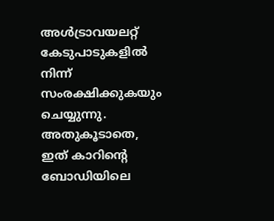അൾട്രാവയലറ്റ് കേടുപാടുകളിൽ നിന്ന് സംരക്ഷിക്കുകയും ചെയ്യുന്നു. അതുകൂടാതെ, ഇത് കാറിൻ്റെ ബോഡിയിലെ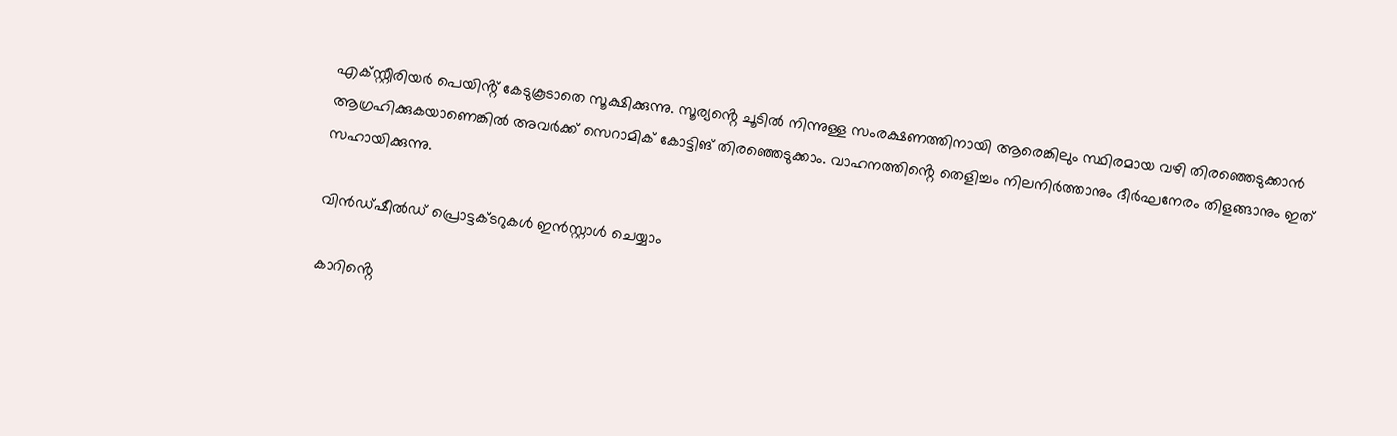എക്സ്റ്റീരിയർ പെയിൻ്റ് കേടുകൂടാതെ സൂക്ഷിക്കുന്നു. സൂര്യൻ്റെ ചൂടിൽ നിന്നുള്ള സംരക്ഷണത്തിനായി ആരെങ്കിലും സ്ഥിരമായ വഴി തിരഞ്ഞെടുക്കാൻ ആഗ്രഹിക്കുകയാണെങ്കിൽ അവർക്ക് സെറാമിക് കോട്ടിങ് തിരഞ്ഞെടുക്കാം. വാഹനത്തിൻ്റെ തെളിച്ചം നിലനിർത്താനും ദീർഘനേരം തിളങ്ങാനും ഇത് സഹായിക്കുന്നു.

വിൻഡ്ഷീൽഡ് പ്രൊട്ടക്ടറുകൾ ഇൻസ്റ്റാൾ ചെയ്യാം

കാറിൻ്റെ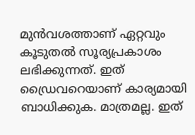മുൻവശത്താണ് ഏറ്റവും കൂടുതൽ സൂര്യപ്രകാശം ലഭിക്കുന്നത്. ഇത് ഡ്രൈവറെയാണ് കാര്യമായി ബാധിക്കുക. മാത്രമല്ല. ഇത്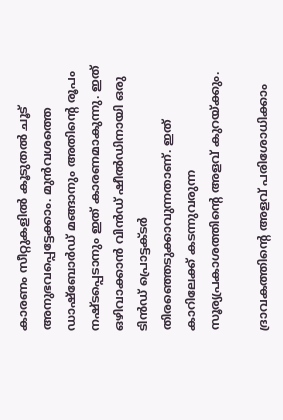കാരണം സീറ്റുകളിൽ കൂടുതൽ ചൂട് അനുഭവപ്പെട്ടേക്കാം. മുൻവശത്തെ ഡാഷ്‌ബോർഡ് മങ്ങാനും അതിൻ്റെ രൂപം നഷ്ടപ്പെടാനും ഇത് കാരണമാകുന്നു. ഇത് ഒഴിവാക്കാൻ വിൻഡ് ഷീൽഡിനായി ഒരു ടിൻഡ് പ്രൊട്ടക്ടർ തിരഞ്ഞെടുക്കാവുന്നതാണ്. ഇത് കാറിലേക്ക് കടന്നുവരുന്ന സൂര്യപ്രകാശത്തിൻ്റെ അളവ് കുറയ്ക്കും.

ദ്രാവകത്തിൻ്റെ അളവ് പരിശോധിക്കാം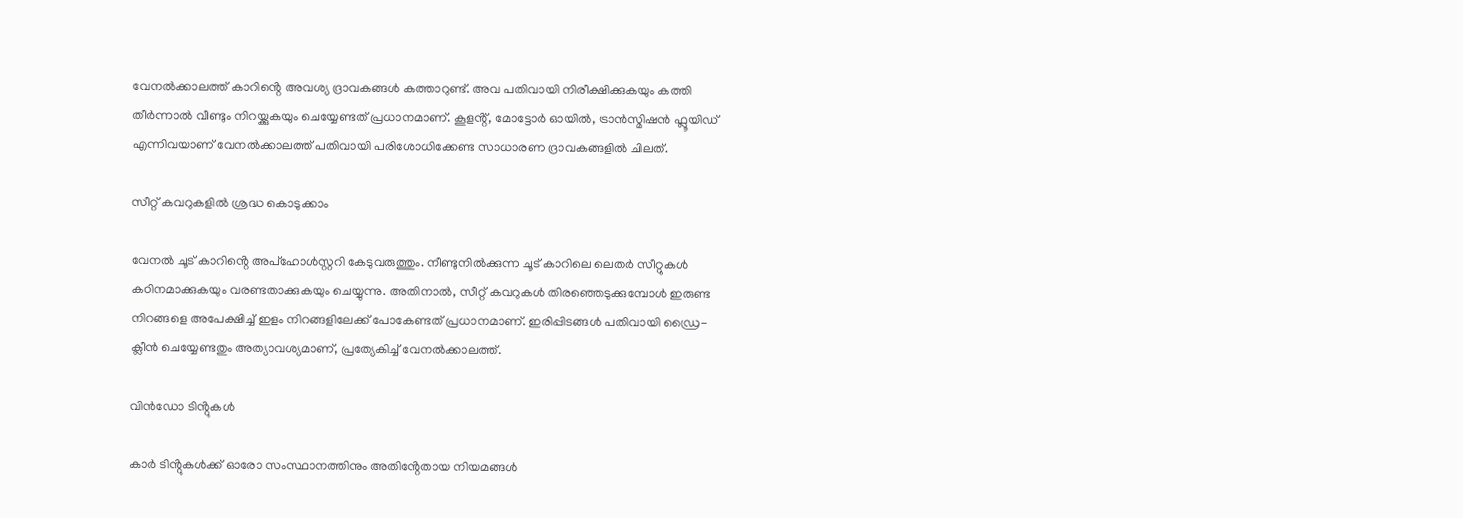വേനൽക്കാലത്ത് കാറിൻ്റെ അവശ്യ ദ്രാവകങ്ങൾ കത്താറുണ്ട്. അവ പതിവായി നിരീക്ഷിക്കുകയും കത്തി തീർന്നാൽ വീണ്ടും നിറയ്ക്കുകയും ചെയ്യേണ്ടത് പ്രധാനമാണ്. കൂളൻ്റ്, മോട്ടോർ ഓയിൽ, ട്രാൻസ്മിഷൻ ഫ്ലൂയിഡ് എന്നിവയാണ് വേനൽക്കാലത്ത് പതിവായി പരിശോധിക്കേണ്ട സാധാരണ ദ്രാവകങ്ങളിൽ ചിലത്.

സീറ്റ് കവറുകളിൽ ശ്രദ്ധ കൊടുക്കാം

വേനൽ ചൂട് കാറിൻ്റെ അപ്ഹോൾസ്റ്ററി കേടുവരുത്തും. നീണ്ടുനിൽക്കുന്ന ചൂട് കാറിലെ ലെതർ സീറ്റുകൾ കഠിനമാക്കുകയും വരണ്ടതാക്കുകയും ചെയ്യുന്നു. അതിനാൽ, സീറ്റ് കവറുകൾ തിരഞ്ഞെടുക്കുമ്പോൾ ഇരുണ്ട നിറങ്ങളെ അപേക്ഷിച്ച് ഇളം നിറങ്ങളിലേക്ക് പോകേണ്ടത് പ്രധാനമാണ്. ഇരിപ്പിടങ്ങൾ പതിവായി ഡ്രൈ-ക്ലീൻ ചെയ്യേണ്ടതും അത്യാവശ്യമാണ്, പ്രത്യേകിച്ച് വേനൽക്കാലത്ത്.

വിൻഡോ ടിൻ്റുകൾ

കാർ ടിൻ്റുകൾക്ക് ഓരോ സംസ്ഥാനത്തിനും അതിൻ്റേതായ നിയമങ്ങൾ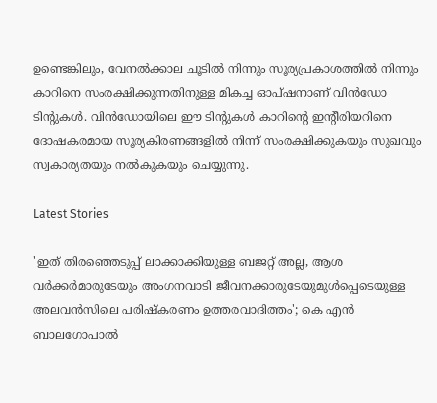ഉണ്ടെങ്കിലും, വേനൽക്കാല ചൂടിൽ നിന്നും സൂര്യപ്രകാശത്തിൽ നിന്നും കാറിനെ സംരക്ഷിക്കുന്നതിനുള്ള മികച്ച ഓപ്ഷനാണ് വിൻഡോ ടിൻ്റുകൾ. വിൻഡോയിലെ ഈ ടിൻ്റുകൾ കാറിൻ്റെ ഇൻ്റീരിയറിനെ ദോഷകരമായ സൂര്യകിരണങ്ങളിൽ നിന്ന് സംരക്ഷിക്കുകയും സുഖവും സ്വകാര്യതയും നൽകുകയും ചെയ്യുന്നു.

Latest Stories

'ഇത് തിരഞ്ഞെടുപ്പ് ലാക്കാക്കിയുള്ള ബജറ്റ് അല്ല, ആശ വർക്കർമാരുടേയും അംഗനവാടി ജീവനക്കാരുടേയുമുൾപ്പെടെയുള്ള അലവൻസിലെ പരിഷ്കരണം ഉത്തരവാദിത്തം'; കെ എൻ ബാലഗോപാൽ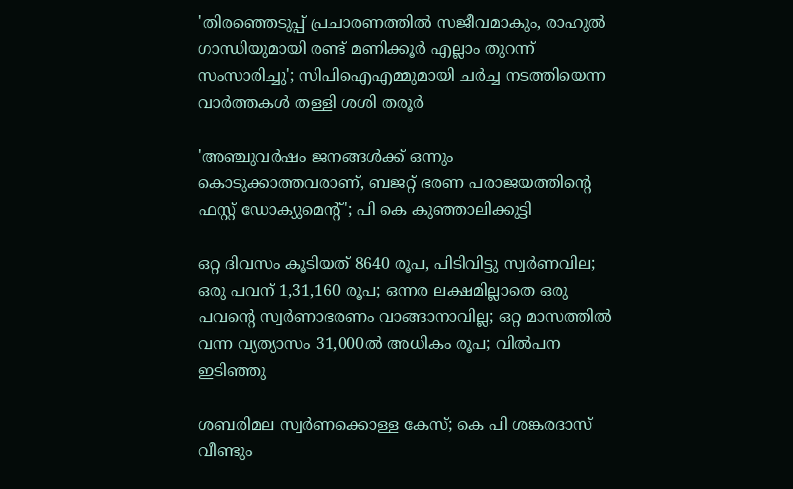'തിരഞ്ഞെടുപ്പ് പ്രചാരണത്തിൽ സജീവമാകും, രാഹുൽ ഗാന്ധിയുമായി രണ്ട് മണിക്കൂർ എല്ലാം തുറന്ന് സംസാരിച്ചു'; സിപിഐഎമ്മുമായി ചർച്ച നടത്തിയെന്ന വാർത്തകൾ തള്ളി ശശി തരൂർ

'അഞ്ചുവർഷം ജനങ്ങൾക്ക് ഒന്നും കൊടുക്കാത്തവരാണ്, ബജറ്റ് ഭരണ പരാജയത്തിന്റെ ഫസ്റ്റ് ഡോക്യുമെന്റ്'; പി കെ കുഞ്ഞാലിക്കുട്ടി

ഒറ്റ ദിവസം കൂടിയത് 8640 രൂപ, പിടിവിട്ടു സ്വര്‍ണവില; ഒരു പവന് 1,31,160 രൂപ; ഒന്നര ലക്ഷമില്ലാതെ ഒരു പവന്റെ സ്വര്‍ണാഭരണം വാങ്ങാനാവില്ല; ഒറ്റ മാസത്തില്‍ വന്ന വ്യത്യാസം 31,000ല്‍ അധികം രൂപ; വില്‍പന ഇടിഞ്ഞു

ശബരിമല സ്വർണക്കൊള്ള കേസ്; കെ പി ശങ്കരദാസ് വീണ്ടും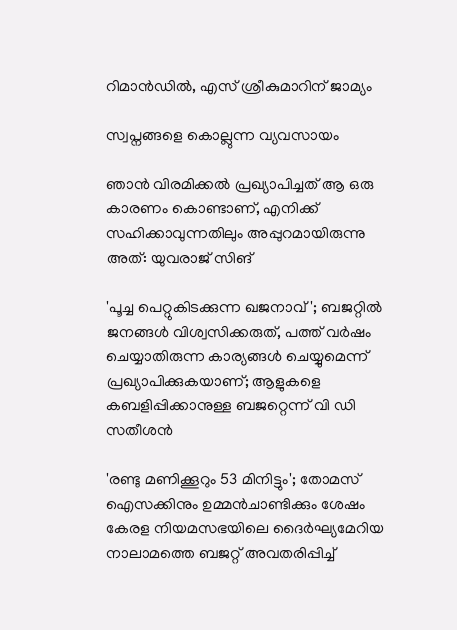റിമാൻഡിൽ, എസ് ശ്രീകുമാറിന് ജാമ്യം

സ്വപ്നങ്ങളെ കൊല്ലുന്ന വ്യവസായം

ഞാൻ വിരമിക്കൽ പ്രഖ്യാപിച്ചത് ആ ഒരു കാരണം കൊണ്ടാണ്, എനിക്ക് സഹിക്കാവുന്നതിലും അപ്പുറമായിരുന്നു അത്: യുവരാജ് സിങ്

'പൂച്ച പെറ്റുകിട‌ക്കുന്ന ഖജനാവ്'; ബജറ്റിൽ ജനങ്ങൾ വിശ്വസിക്കരുത്, പത്ത് വർഷം ചെയ്യാതിരുന്ന കാര്യങ്ങൾ ചെയ്യുമെന്ന് പ്രഖ്യാപിക്കുകയാണ്; ആളുകളെ കബളിപ്പിക്കാനുള്ള ബജറ്റെന്ന് വി ഡി സതീശൻ

'രണ്ടു മണിക്കൂറും 53 മിനിട്ടും'; തോമസ് ഐസക്കിനും ഉമ്മൻചാണ്ടിക്കും ശേഷം കേരള നിയമസഭയിലെ ദൈര്‍ഘ്യമേറിയ നാലാമത്തെ ബജറ്റ് അവതരിപ്പിച്ച്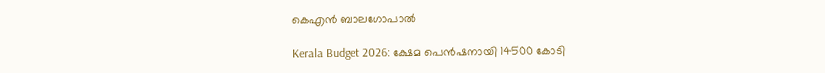കെഎൻ ബാലഗോപാൽ

Kerala Budget 2026: ക്ഷേമ പെൻഷനായി 14500 കോടി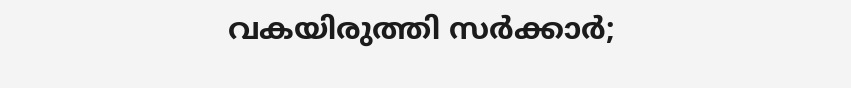വകയിരുത്തി സർക്കാർ;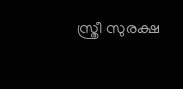സ്ത്രീ സുരക്ഷ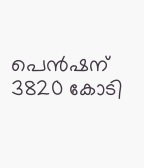പെൻഷന് 3820 കോടി